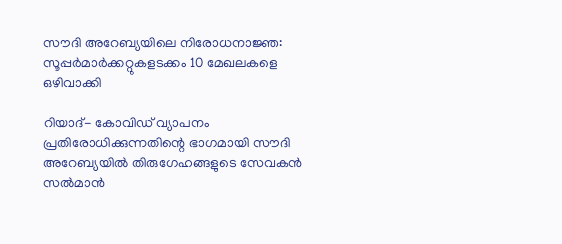സൗദി അറേബ്യയിലെ നിരോധനാജ്ഞ: സൂപ്പര്‍മാര്‍ക്കറ്റുകളടക്കം 10 മേഖലകളെ ഒഴിവാക്കി

റിയാദ്- കോവിഡ് വ്യാപനം പ്രതിരോധിക്കുന്നതിന്റെ ഭാഗമായി സൗദി അറേബ്യയില്‍ തിരുഗേഹങ്ങളുടെ സേവകന്‍ സല്‍മാന്‍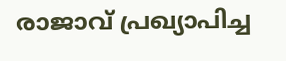രാജാവ് പ്രഖ്യാപിച്ച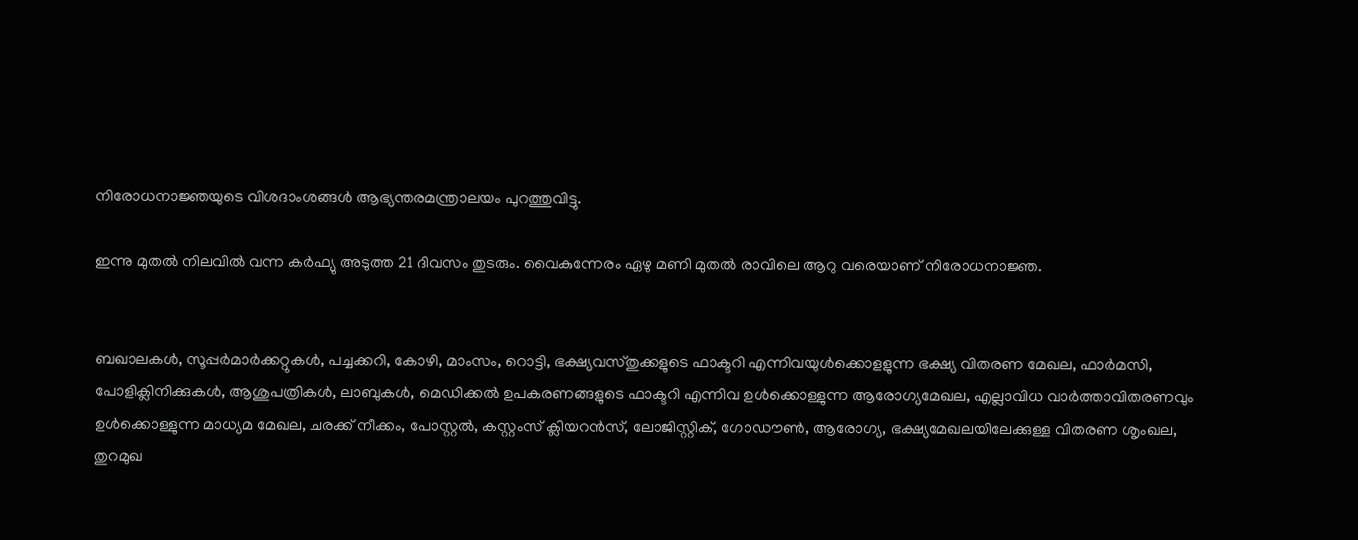നിരോധനാജ്ഞയുടെ വിശദാംശങ്ങള്‍ ആഭ്യന്തരമന്ത്രാലയം പുറത്തുവിട്ടു.

ഇന്നു മുതല്‍ നിലവില്‍ വന്ന കര്‍ഫ്യു അടുത്ത 21 ദിവസം തുടരും. വൈകുന്നേരം ഏഴു മണി മുതല്‍ രാവിലെ ആറു വരെയാണ് നിരോധനാജ്ഞ.


ബഖാലകള്‍, സൂപ്പര്‍മാര്‍ക്കറ്റുകള്‍, പച്ചക്കറി, കോഴി, മാംസം, റൊട്ടി, ഭക്ഷ്യവസ്തുക്കളുടെ ഫാക്ടറി എന്നിവയുള്‍ക്കൊളളുന്ന ഭക്ഷ്യ വിതരണ മേഖല, ഫാര്‍മസി, പോളിക്ലിനിക്കുകള്‍, ആശുപത്രികള്‍, ലാബുകള്‍, മെഡിക്കല്‍ ഉപകരണങ്ങളുടെ ഫാക്ടറി എന്നിവ ഉള്‍ക്കൊള്ളുന്ന ആരോഗ്യമേഖല, എല്ലാവിധ വാര്‍ത്താവിതരണവും ഉള്‍ക്കൊള്ളുന്ന മാധ്യമ മേഖല, ചരക്ക് നീക്കം, പോസ്റ്റല്‍, കസ്റ്റംസ് ക്ലിയറന്‍സ്, ലോജിസ്റ്റിക്, ഗോഡൗണ്‍, ആരോഗ്യ, ഭക്ഷ്യമേഖലയിലേക്കുള്ള വിതരണ ശൃംഖല, തുറമുഖ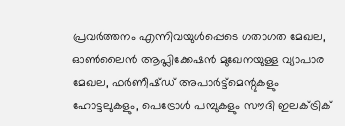പ്രവര്‍ത്തനം എന്നിവയുള്‍പ്പെടെ ഗതാഗത മേഖല, ഓണ്‍ലൈന്‍ ആപ്ലിക്കേഷന്‍ മുഖേനയുള്ള വ്യാപാര മേഖല, ഫര്‍ണീഷ്ഡ് അപാര്‍ട്ട്‌മെന്റുകളും ഹോട്ടലുകളും, പെട്രോള്‍ പമ്പുകളും സൗദി ഇലക്ട്രിക്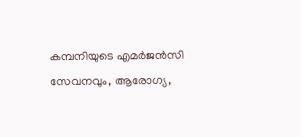കമ്പനിയുടെ എമര്‍ജന്‍സി സേവനവും, ആരോഗ്യ,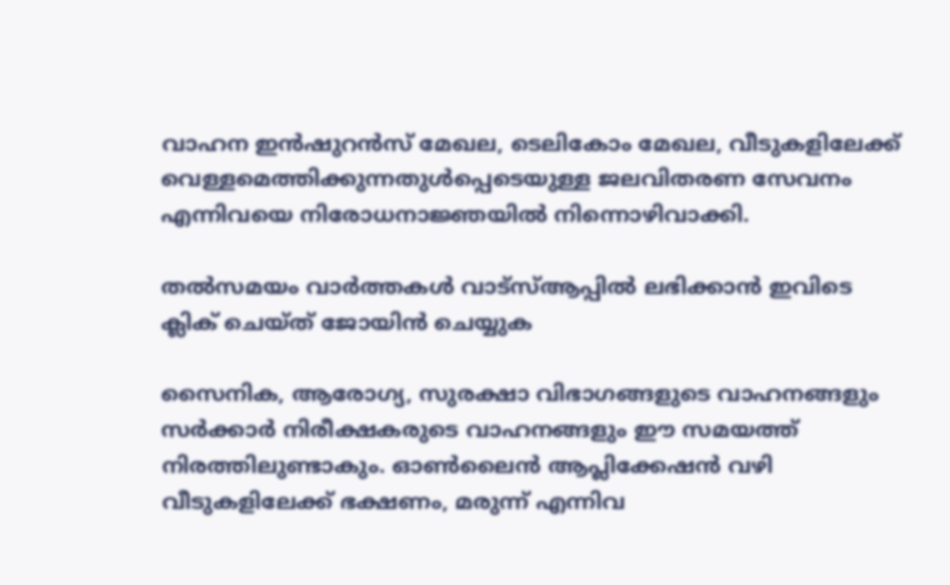വാഹന ഇന്‍ഷുറന്‍സ് മേഖല, ടെലികോം മേഖല, വീടുകളിലേക്ക് വെള്ളമെത്തിക്കുന്നതുള്‍പ്പെടെയുള്ള ജലവിതരണ സേവനം എന്നിവയെ നിരോധനാജ്ഞയില്‍ നിന്നൊഴിവാക്കി.

തൽസമയം വാർത്തകൾ വാട്‌സ്ആപ്പിൽ ലഭിക്കാൻ ഇവിടെ ക്ലിക് ചെയ്ത് ജോയിൻ ചെയ്യുക

സൈനിക, ആരോഗ്യ, സുരക്ഷാ വിഭാഗങ്ങളുടെ വാഹനങ്ങളും സര്‍ക്കാര്‍ നിരീക്ഷകരുടെ വാഹനങ്ങളും ഈ സമയത്ത് നിരത്തിലുണ്ടാകും. ഓണ്‍ലൈന്‍ ആപ്ലിക്കേഷന്‍ വഴി വീടുകളിലേക്ക് ഭക്ഷണം, മരുന്ന് എന്നിവ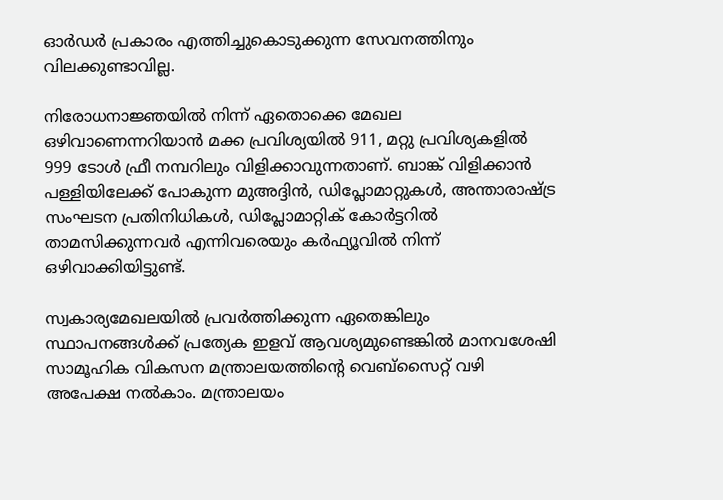ഓര്‍ഡര്‍ പ്രകാരം എത്തിച്ചുകൊടുക്കുന്ന സേവനത്തിനും വിലക്കുണ്ടാവില്ല.

നിരോധനാജ്ഞയില്‍ നിന്ന് ഏതൊക്കെ മേഖല ഒഴിവാണെന്നറിയാന്‍ മക്ക പ്രവിശ്യയില്‍ 911, മറ്റു പ്രവിശ്യകളില്‍ 999 ടോള്‍ ഫ്രീ നമ്പറിലും വിളിക്കാവുന്നതാണ്. ബാങ്ക് വിളിക്കാന്‍ പള്ളിയിലേക്ക് പോകുന്ന മുഅദ്ദിന്‍, ഡിപ്ലോമാറ്റുകള്‍, അന്താരാഷ്ട്ര സംഘടന പ്രതിനിധികള്‍, ഡിപ്ലോമാറ്റിക് കോര്‍ട്ടറില്‍ താമസിക്കുന്നവര്‍ എന്നിവരെയും കര്‍ഫ്യൂവില്‍ നിന്ന് ഒഴിവാക്കിയിട്ടുണ്ട്.

സ്വകാര്യമേഖലയില്‍ പ്രവര്‍ത്തിക്കുന്ന ഏതെങ്കിലും സ്ഥാപനങ്ങള്‍ക്ക് പ്രത്യേക ഇളവ് ആവശ്യമുണ്ടെങ്കില്‍ മാനവശേഷി സാമൂഹിക വികസന മന്ത്രാലയത്തിന്റെ വെബ്‌സൈറ്റ് വഴി അപേക്ഷ നല്‍കാം. മന്ത്രാലയം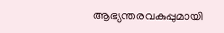ആഭ്യന്തരവകുപ്പുമായി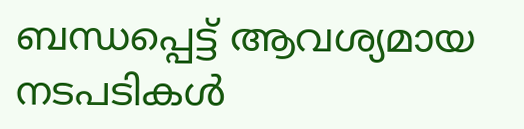ബന്ധപ്പെട്ട് ആവശ്യമായ നടപടികള്‍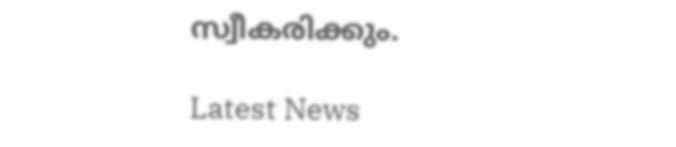സ്വീകരിക്കും.

Latest News